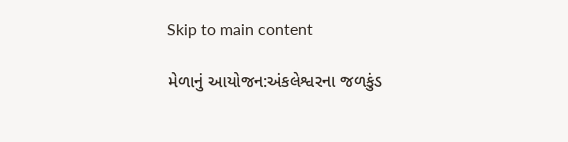Skip to main content

મેળાનું આયોજન:અંકલેશ્વરના જળકુંડ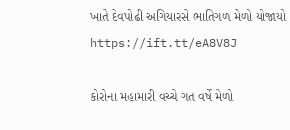ખાતે દેવપોઢી અગિયારસે ભાતિગળ મેળો યોજાયો https://ift.tt/eA8V8J

કોરોના મહામારી વચ્ચે ગત વર્ષે મેળો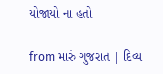યોજાયો ના હતો

from મારું ગુજરાત | દિવ્ય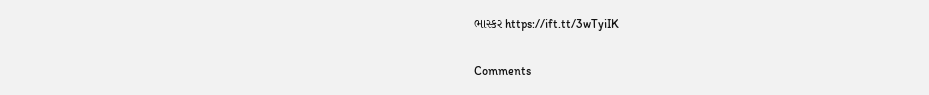ભાસ્કર https://ift.tt/3wTyiIK

Comments